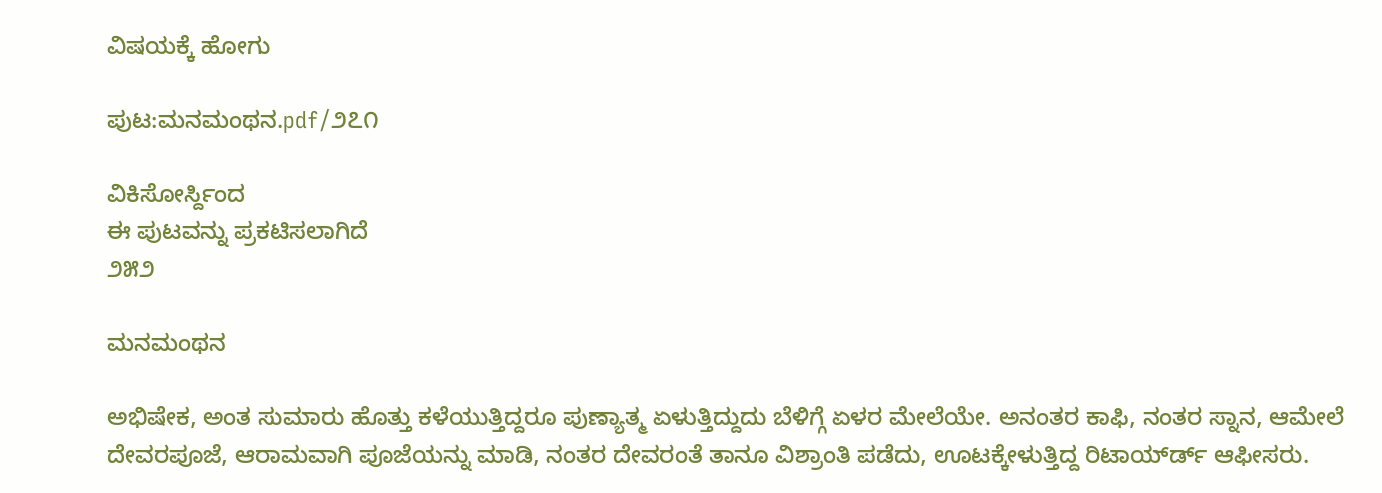ವಿಷಯಕ್ಕೆ ಹೋಗು

ಪುಟ:ಮನಮಂಥನ.pdf/೨೭೧

ವಿಕಿಸೋರ್ಸ್ದಿಂದ
ಈ ಪುಟವನ್ನು ಪ್ರಕಟಿಸಲಾಗಿದೆ
೨೫೨

ಮನಮಂಥನ

ಅಭಿಷೇಕ, ಅಂತ ಸುಮಾರು ಹೊತ್ತು ಕಳೆಯುತ್ತಿದ್ದರೂ ಪುಣ್ಯಾತ್ಮ ಏಳುತ್ತಿದ್ದುದು ಬೆಳಿಗ್ಗೆ ಏಳರ ಮೇಲೆಯೇ. ಅನಂತರ ಕಾಫಿ, ನಂತರ ಸ್ನಾನ, ಆಮೇಲೆ ದೇವರಪೂಜೆ, ಆರಾಮವಾಗಿ ಪೂಜೆಯನ್ನು ಮಾಡಿ, ನಂತರ ದೇವರಂತೆ ತಾನೂ ವಿಶ್ರಾಂತಿ ಪಡೆದು, ಊಟಕ್ಕೇಳುತ್ತಿದ್ದ ರಿಟಾಯ್‌ರ್ಡ್ ಆಫೀಸರು.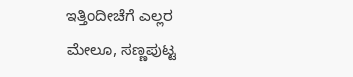ಇತ್ತಿಂದೀಚೆಗೆ ಎಲ್ಲರ ಮೇಲೂ, ಸಣ್ಣಪುಟ್ಟ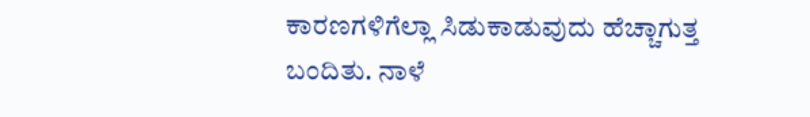ಕಾರಣಗಳಿಗೆಲ್ಲಾ ಸಿಡುಕಾಡುವುದು ಹೆಚ್ಚಾಗುತ್ತ ಬಂದಿತು. ನಾಳೆ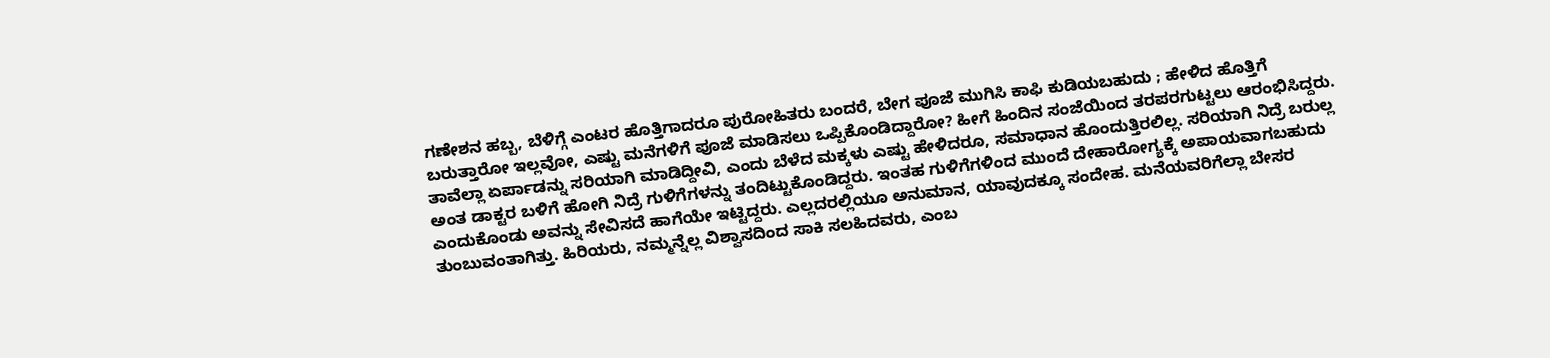ಗಣೇಶನ ಹಬ್ಬ, ಬೆಳಿಗ್ಗೆ ಎಂಟರ ಹೊತ್ತಿಗಾದರೂ ಪುರೋಹಿತರು ಬಂದರೆ, ಬೇಗ ಪೂಜೆ ಮುಗಿಸಿ ಕಾಫಿ ಕುಡಿಯಬಹುದು ; ಹೇಳಿದ ಹೊತ್ತಿಗೆ ಬರುತ್ತಾರೋ ಇಲ್ಲವೋ, ಎಷ್ಟು ಮನೆಗಳಿಗೆ ಪೂಜೆ ಮಾಡಿಸಲು ಒಪ್ಪಿಕೊಂಡಿದ್ದಾರೋ? ಹೀಗೆ ಹಿಂದಿನ ಸಂಜೆಯಿಂದ ತರಪರಗುಟ್ಟಲು ಆರಂಭಿಸಿದ್ದರು. ತಾವೆಲ್ಲಾ ಏರ್ಪಾಡನ್ನು ಸರಿಯಾಗಿ ಮಾಡಿದ್ದೀವಿ, ಎಂದು ಬೆಳೆದ ಮಕ್ಕಳು ಎಷ್ಟು ಹೇಳಿದರೂ, ಸಮಾಧಾನ ಹೊಂದುತ್ತಿರಲಿಲ್ಲ. ಸರಿಯಾಗಿ ನಿದ್ರೆ ಬರುಲ್ಲ ಅಂತ ಡಾಕ್ಟರ ಬಳಿಗೆ ಹೋಗಿ ನಿದ್ರೆ ಗುಳಿಗೆಗಳನ್ನು ತಂದಿಟ್ಟುಕೊಂಡಿದ್ದರು. ಇಂತಹ ಗುಳಿಗೆಗಳಿಂದ ಮುಂದೆ ದೇಹಾರೋಗ್ಯಕ್ಕೆ ಅಪಾಯವಾಗಬಹುದು ಎಂದುಕೊಂಡು ಅವನ್ನು ಸೇವಿಸದೆ ಹಾಗೆಯೇ ಇಟ್ಟಿದ್ದರು. ಎಲ್ಲದರಲ್ಲಿಯೂ ಅನುಮಾನ, ಯಾವುದಕ್ಕೂ ಸಂದೇಹ. ಮನೆಯವರಿಗೆಲ್ಲಾ ಬೇಸರ ತುಂಬುವಂತಾಗಿತ್ತು. ಹಿರಿಯರು, ನಮ್ಮನ್ನೆಲ್ಲ ವಿಶ್ವಾಸದಿಂದ ಸಾಕಿ ಸಲಹಿದವರು, ಎಂಬ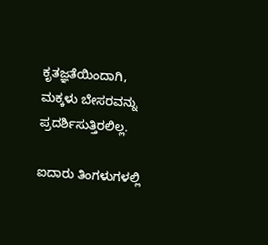ಕೃತಜ್ಞತೆಯಿಂದಾಗಿ, ಮಕ್ಕಳು ಬೇಸರವನ್ನು ಪ್ರದರ್ಶಿಸುತ್ತಿರಲಿಲ್ಲ.

ಐದಾರು ತಿಂಗಳುಗಳಲ್ಲಿ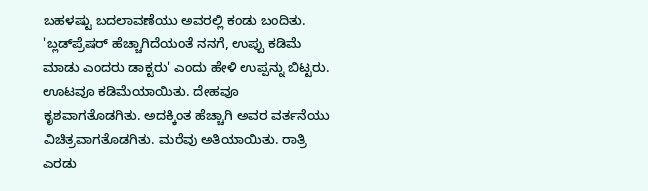ಬಹಳಷ್ಟು ಬದಲಾವಣೆಯು ಅವರಲ್ಲಿ ಕಂಡು ಬಂದಿತು. 'ಬ್ಲಡ್‌ಪ್ರೆಷರ್ ಹೆಚ್ಚಾಗಿದೆಯಂತೆ ನನಗೆ, ಉಪ್ಪು ಕಡಿಮೆ ಮಾಡು ಎಂದರು ಡಾಕ್ಟರು' ಎಂದು ಹೇಳಿ ಉಪ್ಪನ್ನು ಬಿಟ್ಟರು. ಊಟವೂ ಕಡಿಮೆಯಾಯಿತು. ದೇಹವೂ ಕೃಶವಾಗತೊಡಗಿತು. ಅದಕ್ಕಿಂತ ಹೆಚ್ಚಾಗಿ ಅವರ ವರ್ತನೆಯು ವಿಚಿತ್ರವಾಗತೊಡಗಿತು. ಮರೆವು ಅತಿಯಾಯಿತು. ರಾತ್ರಿ ಎರಡು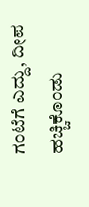ಗಂಟೆಗೆ ಎದ್ದು, ದೀಪ ಹಚ್ಚಿಕೊಂಡು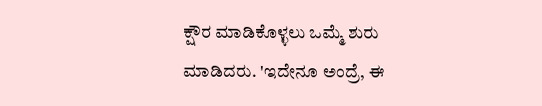ಕ್ಷೌರ ಮಾಡಿಕೊಳ್ಳಲು ಒಮ್ಮೆ ಶುರು ಮಾಡಿದರು. 'ಇದೇನೂ ಅಂದ್ರೆ, ಈ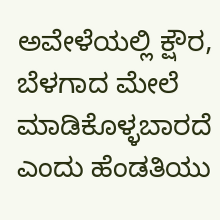ಅವೇಳೆಯಲ್ಲಿ ಕ್ಷೌರ, ಬೆಳಗಾದ ಮೇಲೆ ಮಾಡಿಕೊಳ್ಳಬಾರದೆ ಎಂದು ಹೆಂಡತಿಯು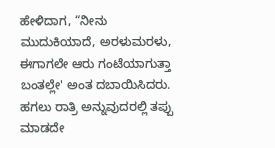ಹೇಳಿದಾಗ, “ನೀನು ಮುದುಕಿಯಾದೆ, ಅರಳುಮರಳು, ಈಗಾಗಲೇ ಆರು ಗಂಟೆಯಾಗುತ್ತಾ ಬಂತಲ್ಲೇ' ಅಂತ ದಬಾಯಿಸಿದರು. ಹಗಲು ರಾತ್ರಿ ಅನ್ನುವುದರಲ್ಲಿ ತಪ್ಪು ಮಾಡದೇ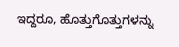ಇದ್ದರೂ, ಹೊತ್ತುಗೊತ್ತುಗಳನ್ನು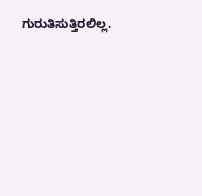ಗುರುತಿಸುತ್ತಿರಲಿಲ್ಲ.